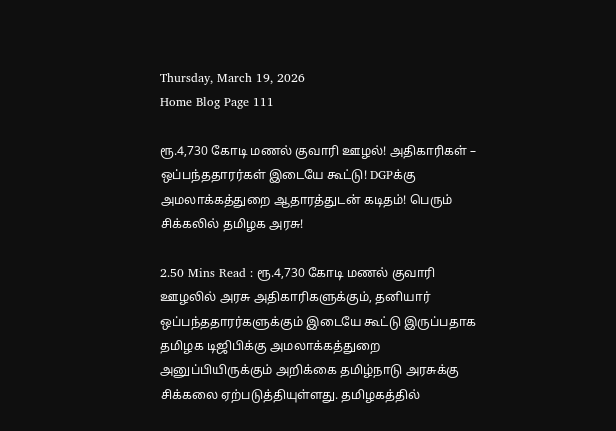Thursday, March 19, 2026
Home Blog Page 111

ரூ.4,730 கோடி மணல் குவாரி ஊழல்! அதிகாரிகள் – ஒப்பந்ததாரர்கள் இடையே கூட்டு! DGPக்கு அமலாக்கத்துறை ஆதாரத்துடன் கடிதம்! பெரும் சிக்கலில் தமிழக அரசு!

2.50 Mins Read : ரூ.4,730 கோடி மணல் குவாரி ஊழலில் அரசு அதிகாரிகளுக்கும், தனியார் ஒப்பந்ததாரர்களுக்கும் இடையே கூட்டு இருப்பதாக தமிழக டிஜிபிக்கு அமலாக்கத்துறை அனுப்பியிருக்கும் அறிக்கை தமிழ்நாடு அரசுக்கு சிக்கலை ஏற்படுத்தியுள்ளது. தமிழகத்தில்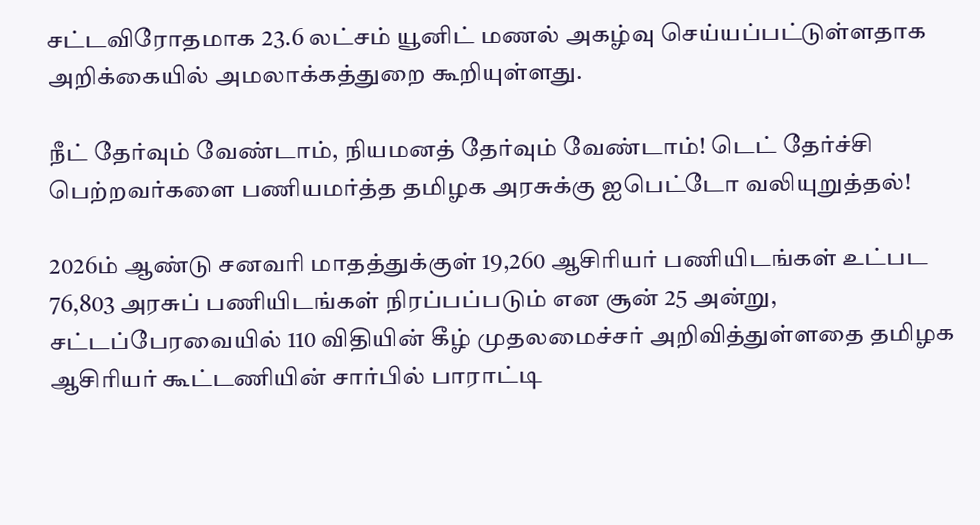சட்டவிரோதமாக 23.6 லட்சம் யூனிட் மணல் அகழ்வு செய்யப்பட்டுள்ளதாக அறிக்கையில் அமலாக்கத்துறை கூறியுள்ளது.

நீட் தேர்வும் வேண்டாம், நியமனத் தேர்வும் வேண்டாம்! டெட் தேர்ச்சி பெற்றவர்களை பணியமர்த்த தமிழக அரசுக்கு ஐபெட்டோ வலியுறுத்தல்!

2026ம் ஆண்டு சனவரி மாதத்துக்குள் 19,260 ஆசிரியர் பணியிடங்கள் உட்பட 76,803 அரசுப் பணியிடங்கள் நிரப்பப்படும் என சூன் 25 அன்று, சட்டப்பேரவையில் 110 விதியின் கீழ் முதலமைச்சர் அறிவித்துள்ளதை தமிழக ஆசிரியர் கூட்டணியின் சார்பில் பாராட்டி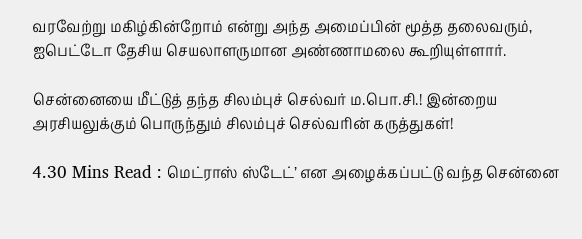வரவேற்று மகிழ்கின்றோம் என்று அந்த அமைப்பின் மூத்த தலைவரும், ஐபெட்டோ தேசிய செயலாளருமான அண்ணாமலை கூறியுள்ளார்.

சென்னையை மீட்டுத் தந்த சிலம்புச் செல்வர் ம.பொ.சி.! இன்றைய அரசியலுக்கும் பொருந்தும் சிலம்புச் செல்வரின் கருத்துகள்!

4.30 Mins Read : மெட்ராஸ் ஸ்டேட்’ என அழைக்கப்பட்டு வந்த சென்னை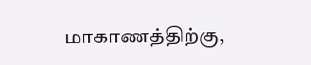மாகாணத்திற்கு,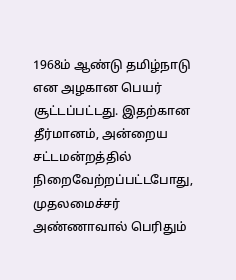1968ம் ஆண்டு தமிழ்நாடு என அழகான பெயர் சூட்டப்பட்டது. இதற்கான தீர்மானம், அன்றைய சட்டமன்றத்தில் நிறைவேற்றப்பட்டபோது, முதலமைச்சர் அண்ணாவால் பெரிதும்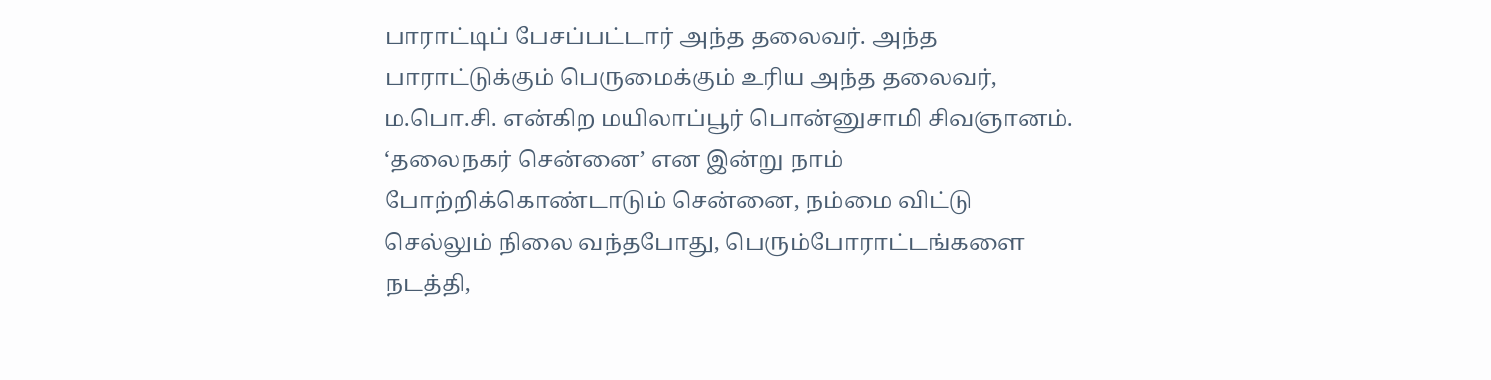பாராட்டிப் பேசப்பட்டார் அந்த தலைவர். அந்த பாராட்டுக்கும் பெருமைக்கும் உரிய அந்த தலைவர், ம.பொ.சி. என்கிற மயிலாப்பூர் பொன்னுசாமி சிவஞானம். ‘தலைநகர் சென்னை’ என இன்று நாம் போற்றிக்கொண்டாடும் சென்னை, நம்மை விட்டு செல்லும் நிலை வந்தபோது, பெரும்போராட்டங்களை நடத்தி,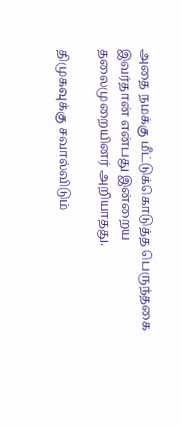அதை நமக்கு மீட்டுக்கொடுத்த பெருந்தகை இவர்தான் என்பது இன்றைய தலைமுறையினர் அறியாதது.

திமுகவுக்கு சவால்விடும்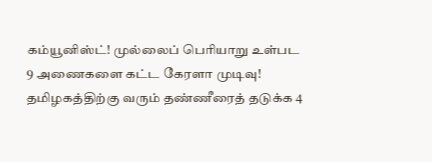கம்யூனிஸ்ட்! முல்லைப் பெரியாறு உள்பட 9 அணைகளை கட்ட கேரளா முடிவு! தமிழகத்திற்கு வரும் தண்ணீரைத் தடுக்க 4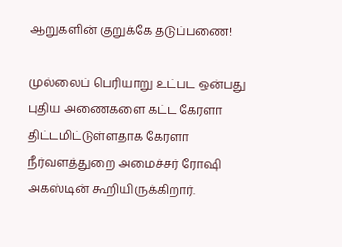ஆறுகளின் குறுக்கே தடுப்பணை!

முல்லைப் பெரியாறு உட்பட ஒன்பது புதிய அணைகளை கட்ட கேரளா திட்டமிட்டுள்ளதாக கேரளா நீர்வளத்துறை அமைச்சர் ரோஷி அகஸ்டின் கூறியிருக்கிறார்.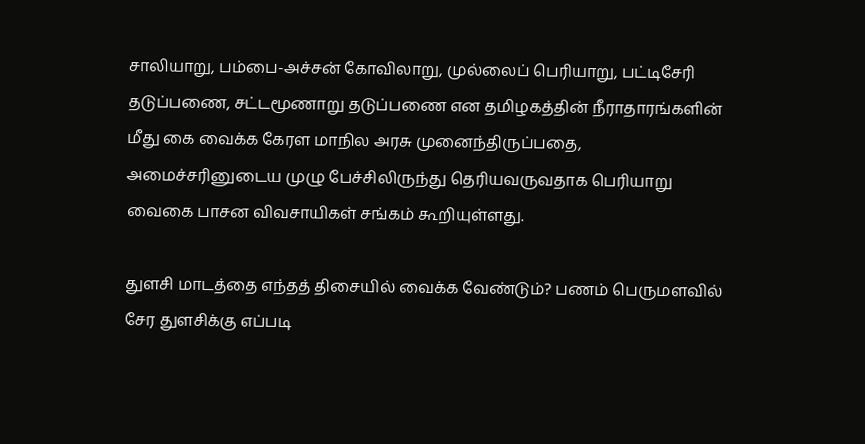சாலியாறு, பம்பை-அச்சன் கோவிலாறு, முல்லைப் பெரியாறு, பட்டிசேரி தடுப்பணை, சட்டமூணாறு தடுப்பணை என தமிழகத்தின் நீராதாரங்களின் மீது கை வைக்க கேரள மாநில அரசு முனைந்திருப்பதை, அமைச்சரினுடைய முழு பேச்சிலிருந்து தெரியவருவதாக பெரியாறு வைகை பாசன விவசாயிகள் சங்கம் கூறியுள்ளது.

துளசி மாடத்தை எந்தத் திசையில் வைக்க வேண்டும்? பணம் பெருமளவில் சேர துளசிக்கு எப்படி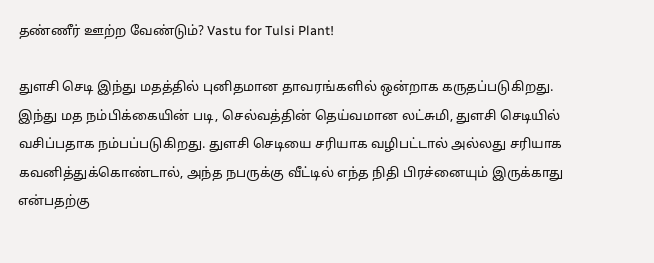தண்ணீர் ஊற்ற வேண்டும்? Vastu for Tulsi Plant!

துளசி செடி இந்து மதத்தில் புனிதமான தாவரங்களில் ஒன்றாக கருதப்படுகிறது. இந்து மத நம்பிக்கையின் படி, செல்வத்தின் தெய்வமான லட்சுமி, துளசி செடியில் வசிப்பதாக நம்பப்படுகிறது. துளசி செடியை சரியாக வழிபட்டால் அல்லது சரியாக கவனித்துக்கொண்டால், அந்த நபருக்கு வீட்டில் எந்த நிதி பிரச்னையும் இருக்காது என்பதற்கு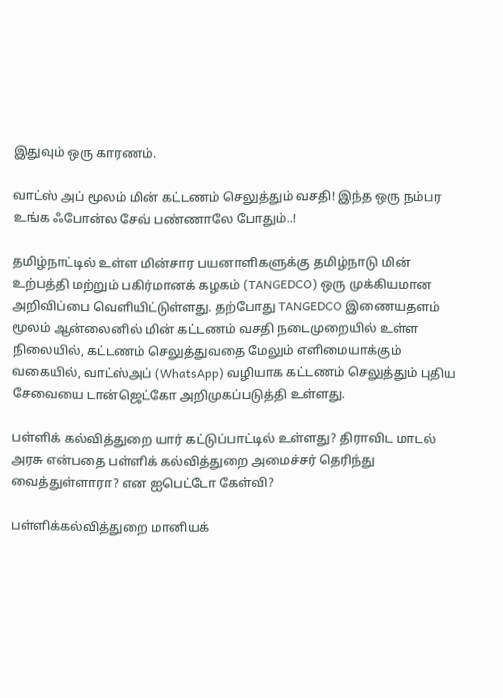இதுவும் ஒரு காரணம்.

வாட்ஸ் அப் மூலம் மின் கட்டணம் செலுத்தும் வசதி! இந்த ஒரு நம்பர உங்க ஃபோன்ல சேவ் பண்ணாலே போதும்..!

தமிழ்நாட்டில் உள்ள மின்சார பயனாளிகளுக்கு தமிழ்நாடு மின் உற்பத்தி மற்றும் பகிர்மானக் கழகம் (TANGEDCO) ஒரு முக்கியமான அறிவிப்பை வெளியிட்டுள்ளது. தற்போது TANGEDCO இணையதளம் மூலம் ஆன்லைனில் மின் கட்டணம் வசதி நடைமுறையில் உள்ள நிலையில், கட்டணம் செலுத்துவதை மேலும் எளிமையாக்கும் வகையில், வாட்ஸ்அப் (WhatsApp) வழியாக கட்டணம் செலுத்தும் புதிய சேவையை டான்ஜெட்கோ அறிமுகப்படுத்தி உள்ளது.

பள்ளிக் கல்வித்துறை யார் கட்டுப்பாட்டில் உள்ளது? திராவிட மாடல் அரசு என்பதை பள்ளிக் கல்வித்துறை அமைச்சர் தெரிந்து வைத்துள்ளாரா? என ஐபெட்டோ கேள்வி?

பள்ளிக்கல்வித்துறை மானியக்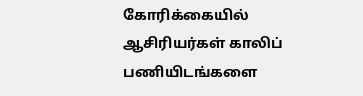கோரிக்கையில் ஆசிரியர்கள் காலிப் பணியிடங்களை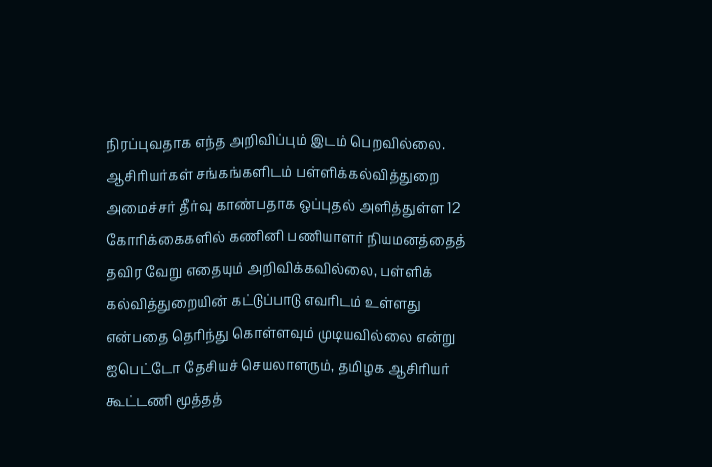நிரப்புவதாக எந்த அறிவிப்பும் இடம் பெறவில்லை. ஆசிரியர்கள் சங்கங்களிடம் பள்ளிக்கல்வித்துறை அமைச்சர் தீர்வு காண்பதாக ஒப்புதல் அளித்துள்ள 12 கோரிக்கைகளில் கணினி பணியாளர் நியமனத்தைத் தவிர வேறு எதையும் அறிவிக்கவில்லை, பள்ளிக் கல்வித்துறையின் கட்டுப்பாடு எவரிடம் உள்ளது என்பதை தெரிந்து கொள்ளவும் முடியவில்லை என்று ஐபெட்டோ தேசியச் செயலாளரும், தமிழக ஆசிரியர் கூட்டணி மூத்தத்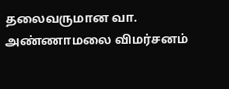தலைவருமான வா. அண்ணாமலை விமர்சனம்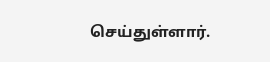செய்துள்ளார்.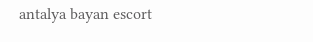antalya bayan escort